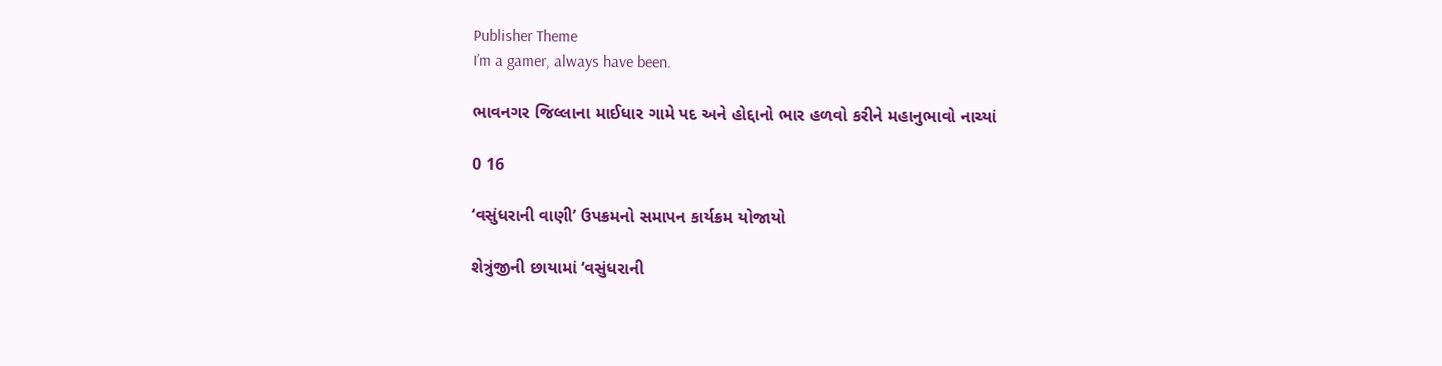Publisher Theme
I’m a gamer, always have been.

ભાવનગર જિલ્લાના માઈધાર ગામે પદ અને હોદ્દાનો ભાર હળવો કરીને મહાનુભાવો નાચ્યાં

0 16

‘વસુંધરાની વાણી’ ઉપક્રમનો સમાપન કાર્યક્રમ યોજાયો

શેત્રુંજીની છાયામાં ‘વસુંધરાની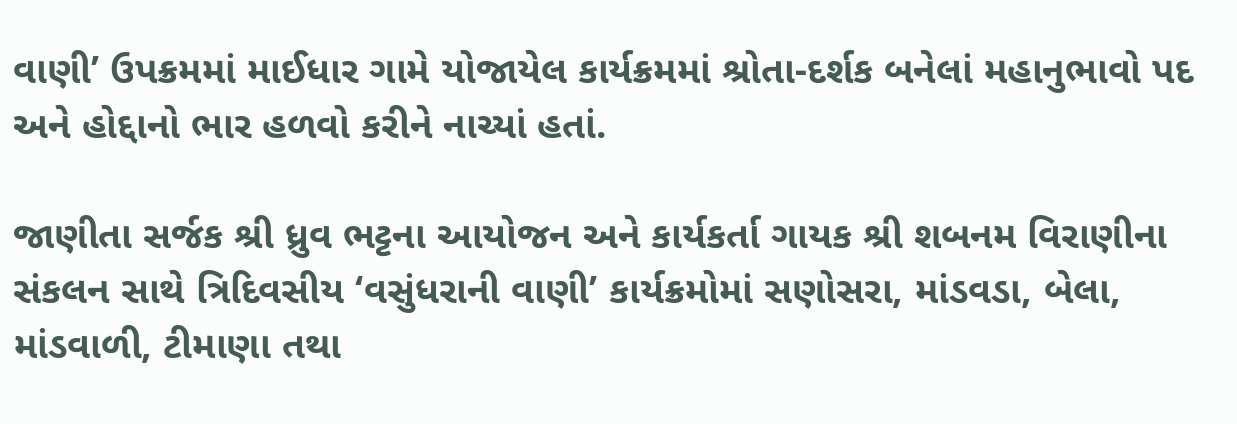વાણી’ ઉપક્રમમાં માઈધાર ગામે યોજાયેલ કાર્યક્રમમાં શ્રોતા-દર્શક બનેલાં મહાનુભાવો પદ અને હોદ્દાનો ભાર હળવો કરીને નાચ્યાં હતાં.

જાણીતા સર્જક શ્રી ધ્રુવ ભટ્ટના આયોજન અને કાર્યકર્તા ગાયક શ્રી શબનમ વિરાણીના સંકલન સાથે ત્રિદિવસીય ‘વસુંધરાની વાણી’ કાર્યક્રમોમાં સણોસરા, માંડવડા, બેલા, માંડવાળી, ટીમાણા તથા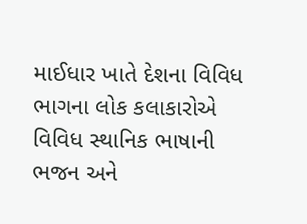માઈધાર ખાતે દેશના વિવિધ ભાગના લોક કલાકારોએ વિવિધ સ્થાનિક ભાષાની ભજન અને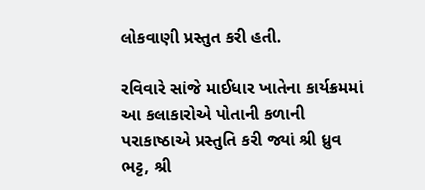લોકવાણી પ્રસ્તુત કરી હતી.

રવિવારે સાંજે માઈધાર ખાતેના કાર્યક્રમમાં આ કલાકારોએ પોતાની કળાની પરાકાષ્ઠાએ પ્રસ્તુતિ કરી જ્યાં શ્રી ધ્રુવ ભટ્ટ, શ્રી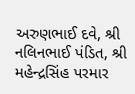અરુણભાઈ દવે, શ્રી નલિનભાઈ પંડિત, શ્રી મહેન્દ્રસિંહ પરમાર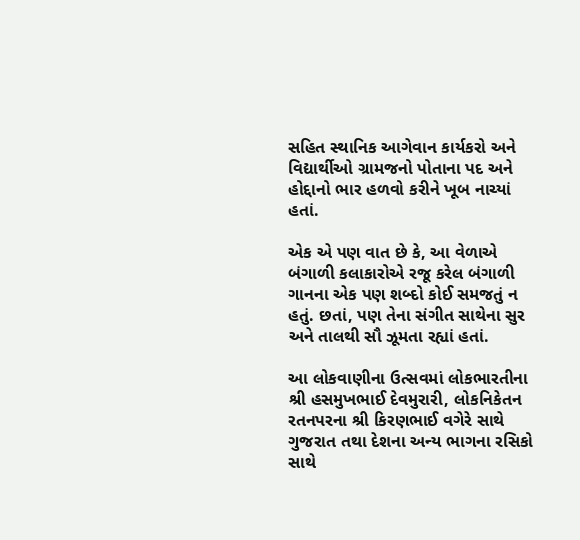સહિત સ્થાનિક આગેવાન કાર્યકરો અને વિદ્યાર્થીઓ ગ્રામજનો પોતાના પદ અને હોદ્દાનો ભાર હળવો કરીને ખૂબ નાચ્યાં હતાં.

એક એ પણ વાત છે કે, આ વેળાએ બંગાળી કલાકારોએ રજૂ કરેલ બંગાળી ગાનના એક પણ શબ્દો કોઈ સમજતું ન હતું. છતાં, પણ તેના સંગીત સાથેના સુર અને તાલથી સૌ ઝૂમતા રહ્યાં હતાં.

આ લોકવાણીના ઉત્સવમાં લોકભારતીના શ્રી હસમુખભાઈ દેવમુરારી, લોકનિકેતન રતનપરના શ્રી કિરણભાઈ વગેરે સાથે ગુજરાત તથા દેશના અન્ય ભાગના રસિકો સાથે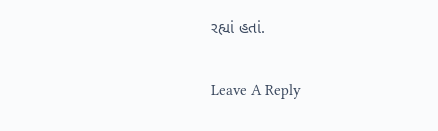રહ્યાં હતાં.

Leave A Reply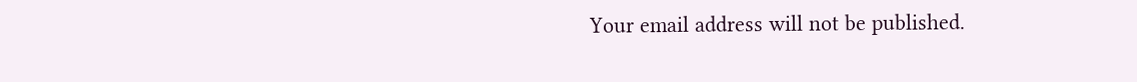Your email address will not be published.